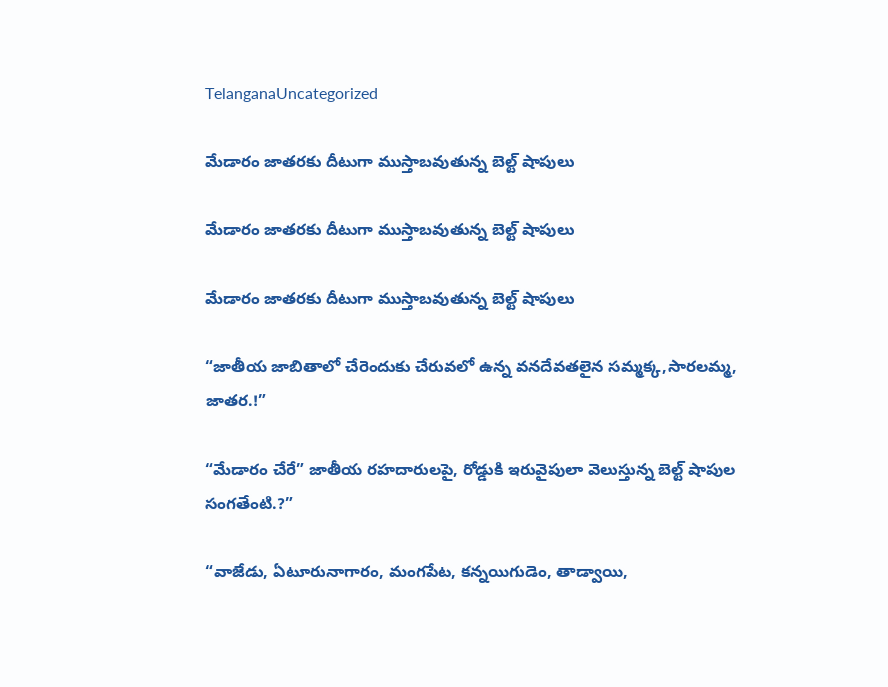TelanganaUncategorized

మేడారం జాతరకు దీటుగా ముస్తాబవుతున్న బెల్ట్ షాపులు

మేడారం జాతరకు దీటుగా ముస్తాబవుతున్న బెల్ట్ షాపులు

మేడారం జాతరకు దీటుగా ముస్తాబవుతున్న బెల్ట్ షాపులు

“జాతీయ జాబితాలో చేరెందుకు చేరువలో ఉన్న వనదేవతలైన సమ్మక్క,సారలమ్మ, జాతర.!”

“మేడారం చేరే” జాతీయ రహదారులపై, రోడ్డుకి ఇరువైపులా వెలుస్తున్న బెల్ట్ షాపుల సంగతేంటి.?”

“వాజేడు, ఏటూరునాగారం, మంగపేట, కన్నయిగుడెం, తాడ్వాయి,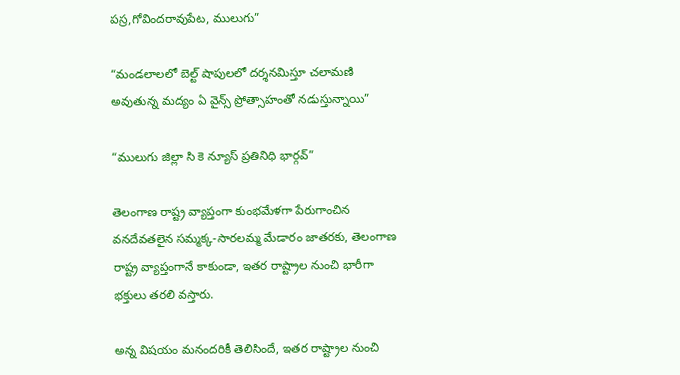పస్ర,గోవిందరావుపేట, ములుగు”

“మండలాలలో బెల్ట్ షాపులలో దర్శనమిస్తూ చలామణి అవుతున్న మద్యం ఏ వైన్స్ ప్రోత్సాహంతో నడుస్తున్నాయి”

“ములుగు జిల్లా సి కె న్యూస్ ప్రతినిధి భార్గవ్”

తెలంగాణ రాష్ట్ర వ్యాప్తంగా కుంభమేళగా పేరుగాంచిన వనదేవతలైన సమ్మక్క-సారలమ్మ మేడారం జాతరకు, తెలంగాణ రాష్ట్ర వ్యాప్తంగానే కాకుండా, ఇతర రాష్ట్రాల నుంచి భారీగా భక్తులు తరలి వస్తారు.

అన్న విషయం మనందరికీ తెలిసిందే, ఇతర రాష్ట్రాల నుంచి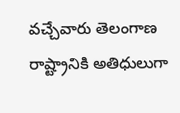వచ్చేవారు తెలంగాణ రాష్ట్రానికి అతిధులుగా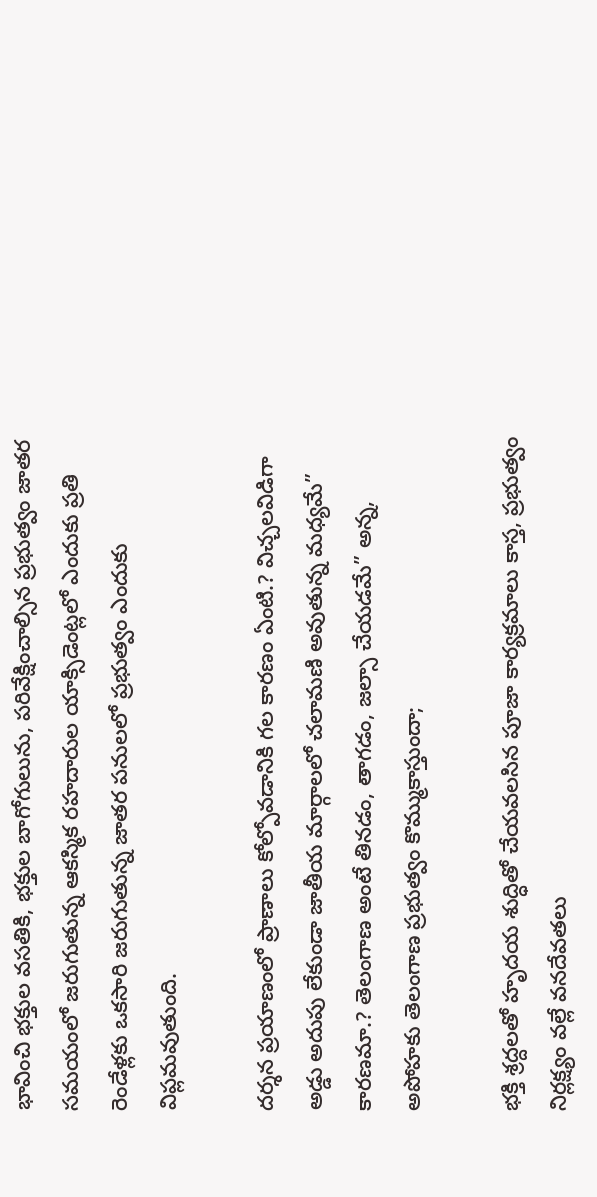భావించి భక్తుల వసతికి, భక్తుల బాగోగులును, పరివేక్షించాల్సిన ప్రభుత్వం జాతర సమయంలో జరుగుతున్న ఆకస్మిక రహదారుల యాక్సిడెంట్లలో ఎందుకు ప్రతి రెండేళ్లకు ఒకసారి జరుగుతున్న జాతర పనులలో ప్రభుత్వం ఎందుకు విప్లమవుతుంది.

దర్శన ప్రయాణంలో ప్రాణాలు కోల్పోవడానికి గల కారణం ఏంటి.? విచ్చలవిడిగా అడ్డు అదుపు లేకుండా జాతీయ మార్గాలలో చలామణి అవుతున్న మధ్యమే” కారణమా.? తెలంగాణ అంటే తినడం, తాగడం, జల్సా చేయడమే” అన్న, అపోహకు తెలంగాణ ప్రభుత్వం కొమ్ముకాస్తుందా;

భక్తి శ్రద్దలతో హృదయ శుద్ధితో చేయవలసిన పూజా కార్యక్రమాలు కాస్త, ప్రభుత్వం నిర్లక్ష్యం వల్లే వనదేవతలు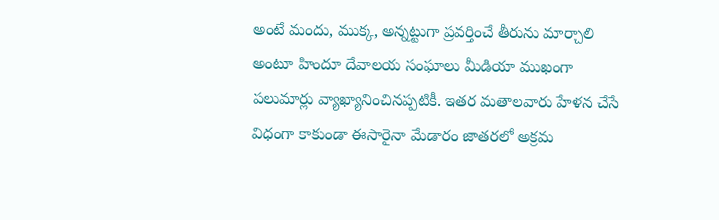అంటే మందు, ముక్క, అన్నట్టుగా ప్రవర్తించే తీరును మార్చాలి అంటూ హిందూ దేవాలయ సంఘాలు మీడియా ముఖంగా పలుమార్లు వ్యాఖ్యానించినప్పటికీ. ఇతర మతాలవారు హేళన చేసే విధంగా కాకుండా ఈసారైనా మేడారం జాతరలో అక్రమ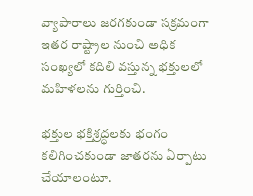వ్యాపారాలు జరగకుండా సక్రమంగా ఇతర రాష్ట్రాల నుంచి అధిక సంఖ్యలో కదిలి వస్తున్న భక్తులలో మహిళలను గుర్తించి.

భక్తుల భక్తిశ్రద్ధలకు భంగం కలిగించకుండా జాతరను ఏర్పాటు చేయాలంటూ.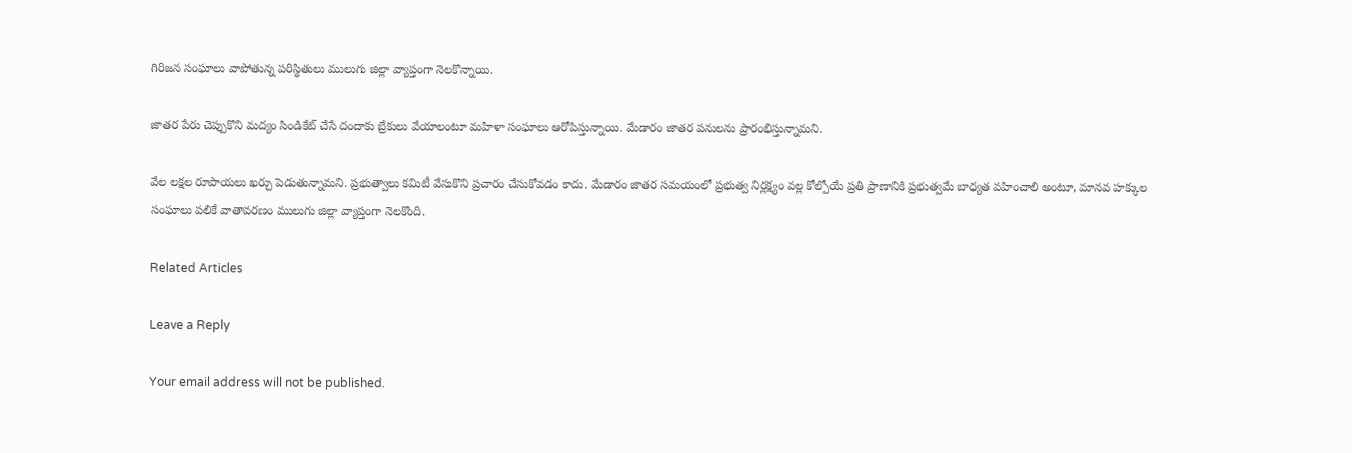గిరిజన సంఘాలు వాపోతున్న పరిస్థితులు ములుగు జిల్లా వ్యాప్తంగా నెలకొన్నాయి.

జాతర పేరు చెప్పుకొని మద్యం సిండికేట్ చేసే దందాకు బ్రేకులు వేయాలంటూ మహిళా సంఘాలు ఆరోపిస్తున్నాయి. మేడారం జాతర పనులను ప్రారంభిస్తున్నామని.

వేల లక్షల రూపాయలు ఖర్చు పెడుతున్నామని. ప్రభుత్వాలు కమిటీ వేసుకొని ప్రచారం చేసుకోవడం కాదు. మేడారం జాతర సమయంలో ప్రభుత్వ నిర్లక్ష్యం వల్ల కోల్పోయే ప్రతి ప్రాణానికి ప్రభుత్వమే బాధ్యత వహించాలి అంటూ, మానవ హక్కుల సంఘాలు పలికే వాతావరణం ములుగు జిల్లా వ్యాప్తంగా నెలకొంది.

Related Articles

Leave a Reply

Your email address will not be published.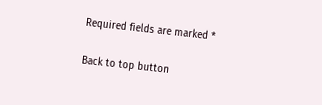Required fields are marked *

Back to top button